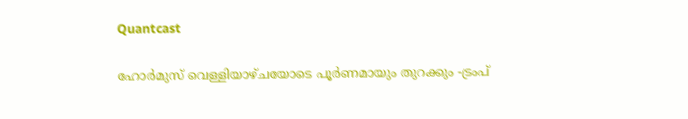Quantcast

ഹോര്‍മുസ് വെള്ളിയാഴ്ചയോടെ പൂര്‍ണമായും തുറക്കും -ട്രംപ്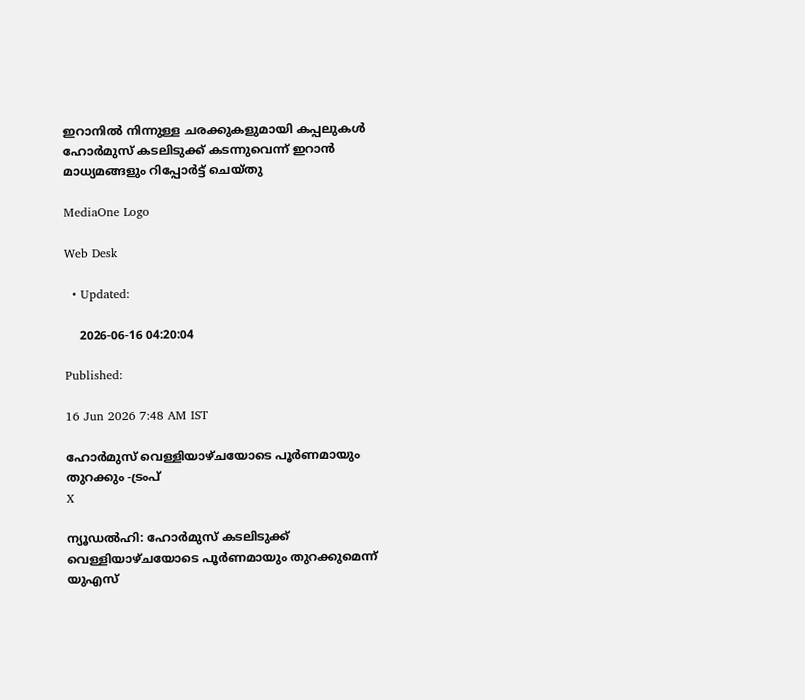ഇറാനില്‍ നിന്നുള്ള ചരക്കുകളുമായി കപ്പലുകള്‍ ഹോര്‍മുസ് കടലിടുക്ക് കടന്നുവെന്ന് ഇറാന്‍ മാധ്യമങ്ങളും റിപ്പോര്‍ട്ട് ചെയ്തു

MediaOne Logo

Web Desk

  • Updated:

    2026-06-16 04:20:04

Published:

16 Jun 2026 7:48 AM IST

ഹോര്‍മുസ് വെള്ളിയാഴ്ചയോടെ പൂര്‍ണമായും തുറക്കും -ട്രംപ്
X

ന്യൂഡല്‍ഹി: ഹോര്‍മുസ് കടലിടുക്ക് വെള്ളിയാഴ്ചയോടെ പൂര്‍ണമായും തുറക്കുമെന്ന് യുഎസ്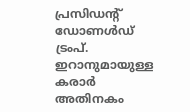പ്രസിഡന്റ് ഡോണള്‍ഡ് ട്രംപ്. ഇറാനുമായുള്ള കരാര്‍ അതിനകം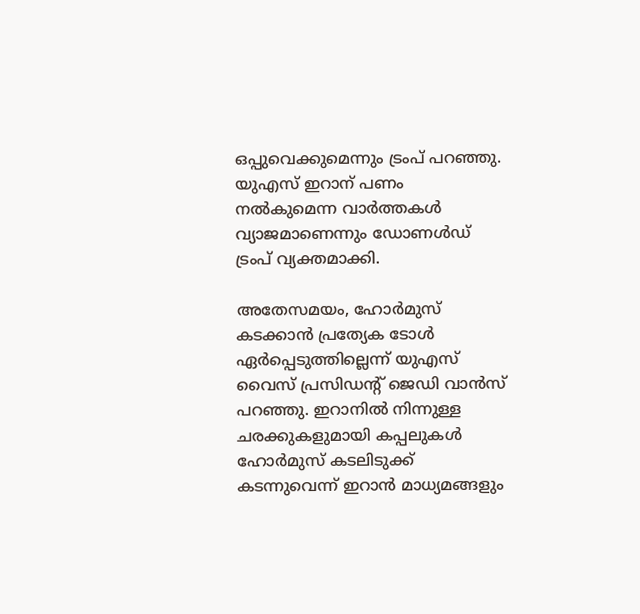ഒപ്പുവെക്കുമെന്നും ട്രംപ് പറഞ്ഞു. യുഎസ് ഇറാന് പണം നല്‍കുമെന്ന വാര്‍ത്തകള്‍ വ്യാജമാണെന്നും ഡോണള്‍ഡ് ട്രംപ് വ്യക്തമാക്കി.

അതേസമയം, ഹോര്‍മുസ് കടക്കാന്‍ പ്രത്യേക ടോള്‍ ഏര്‍പ്പെടുത്തില്ലെന്ന് യുഎസ് വൈസ് പ്രസിഡന്റ് ജെഡി വാന്‍സ് പറഞ്ഞു. ഇറാനില്‍ നിന്നുള്ള ചരക്കുകളുമായി കപ്പലുകള്‍ ഹോര്‍മുസ് കടലിടുക്ക് കടന്നുവെന്ന് ഇറാന്‍ മാധ്യമങ്ങളും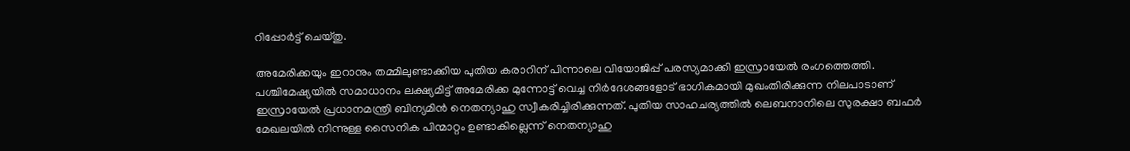റിപ്പോര്‍ട്ട് ചെയ്തു.

അമേരിക്കയും ഇറാനും തമ്മിലുണ്ടാക്കിയ പുതിയ കരാറിന് പിന്നാലെ വിയോജിപ്പ് പരസ്യമാക്കി ഇസ്രായേല്‍ രംഗത്തെത്തി. പശ്ചിമേഷ്യയില്‍ സമാധാനം ലക്ഷ്യമിട്ട് അമേരിക്ക മുന്നോട്ട് വെച്ച നിര്‍ദേശങ്ങളോട് ഭാഗികമായി മുഖംതിരിക്കുന്ന നിലപാടാണ് ഇസ്രായേല്‍ പ്രധാനമന്ത്രി ബിന്യമിന്‍ നെതന്യാഹു സ്വീകരിച്ചിരിക്കുന്നത്. പുതിയ സാഹചര്യത്തില്‍ ലെബനാനിലെ സുരക്ഷാ ബഫര്‍ മേഖലയില്‍ നിന്നുള്ള സൈനിക പിന്മാറ്റം ഉണ്ടാകില്ലെന്ന് നെതന്യാഹു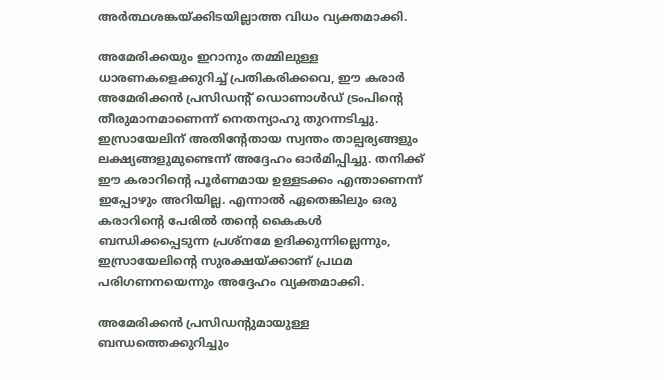അര്‍ത്ഥശങ്കയ്ക്കിടയില്ലാത്ത വിധം വ്യക്തമാക്കി.

അമേരിക്കയും ഇറാനും തമ്മിലുള്ള ധാരണകളെക്കുറിച്ച് പ്രതികരിക്കവെ, ഈ കരാര്‍ അമേരിക്കന്‍ പ്രസിഡന്റ് ഡൊണാള്‍ഡ് ട്രംപിന്റെ തീരുമാനമാണെന്ന് നെതന്യാഹു തുറന്നടിച്ചു. ഇസ്രായേലിന് അതിന്റേതായ സ്വന്തം താല്പര്യങ്ങളും ലക്ഷ്യങ്ങളുമുണ്ടെന്ന് അദ്ദേഹം ഓര്‍മിപ്പിച്ചു. തനിക്ക് ഈ കരാറിന്റെ പൂര്‍ണമായ ഉള്ളടക്കം എന്താണെന്ന് ഇപ്പോഴും അറിയില്ല. എന്നാല്‍ ഏതെങ്കിലും ഒരു കരാറിന്റെ പേരില്‍ തന്റെ കൈകള്‍ ബന്ധിക്കപ്പെടുന്ന പ്രശ്‌നമേ ഉദിക്കുന്നില്ലെന്നും, ഇസ്രായേലിന്റെ സുരക്ഷയ്ക്കാണ് പ്രഥമ പരിഗണനയെന്നും അദ്ദേഹം വ്യക്തമാക്കി.

അമേരിക്കന്‍ പ്രസിഡന്റുമായുള്ള ബന്ധത്തെക്കുറിച്ചും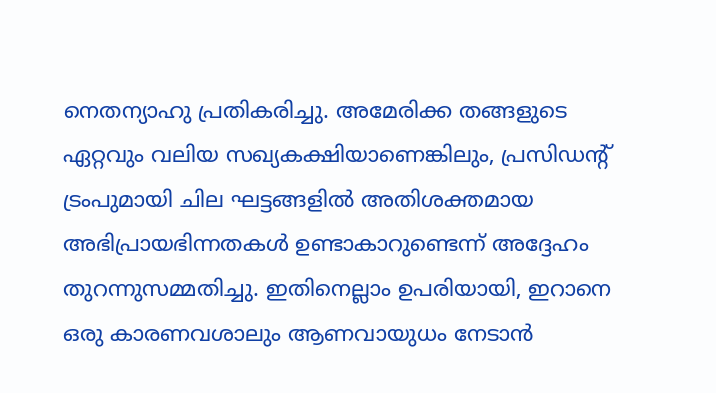നെതന്യാഹു പ്രതികരിച്ചു. അമേരിക്ക തങ്ങളുടെ ഏറ്റവും വലിയ സഖ്യകക്ഷിയാണെങ്കിലും, പ്രസിഡന്റ് ട്രംപുമായി ചില ഘട്ടങ്ങളില്‍ അതിശക്തമായ അഭിപ്രായഭിന്നതകള്‍ ഉണ്ടാകാറുണ്ടെന്ന് അദ്ദേഹം തുറന്നുസമ്മതിച്ചു. ഇതിനെല്ലാം ഉപരിയായി, ഇറാനെ ഒരു കാരണവശാലും ആണവായുധം നേടാന്‍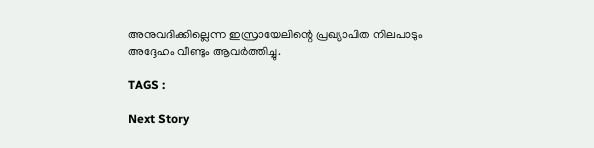അനുവദിക്കില്ലെന്ന ഇസ്രായേലിന്റെ പ്രഖ്യാപിത നിലപാടും അദ്ദേഹം വീണ്ടും ആവര്‍ത്തിച്ചു.

TAGS :

Next Story